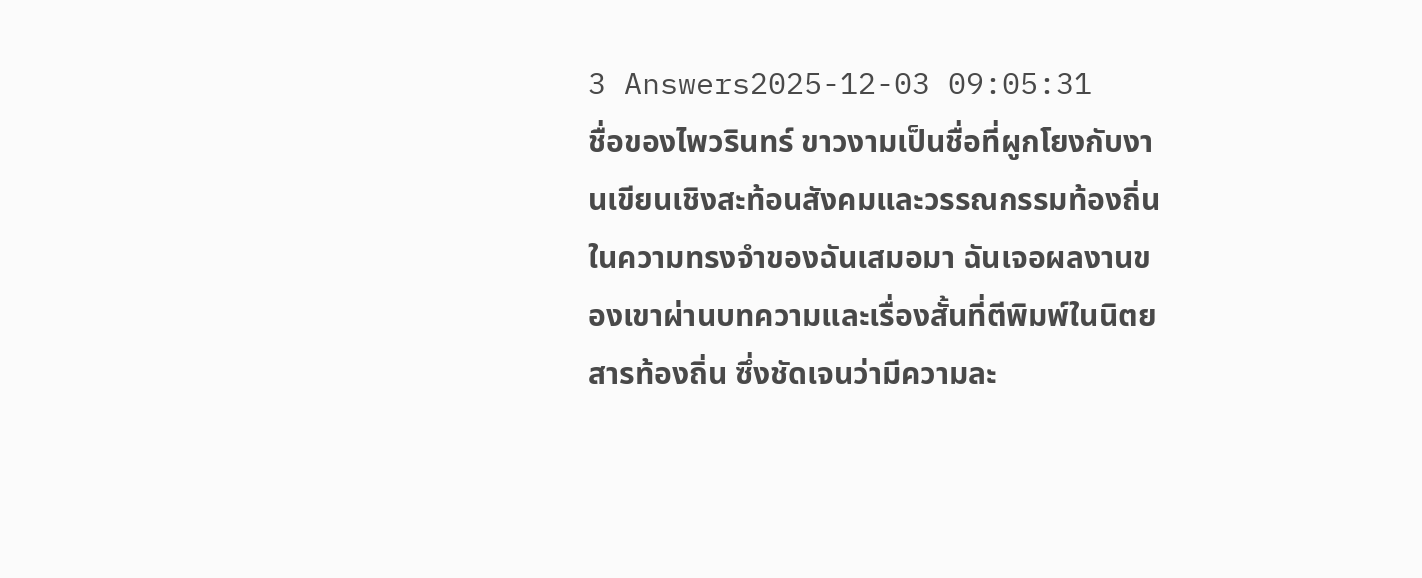3 Answers2025-12-03 09:05:31
ชื่อของไพวรินทร์ ขาวงามเป็นชื่อที่ผูกโยงกับงานเขียนเชิงสะท้อนสังคมและวรรณกรรมท้องถิ่นในความทรงจำของฉันเสมอมา ฉันเจอผลงานของเขาผ่านบทความและเรื่องสั้นที่ตีพิมพ์ในนิตยสารท้องถิ่น ซึ่งชัดเจนว่ามีความละ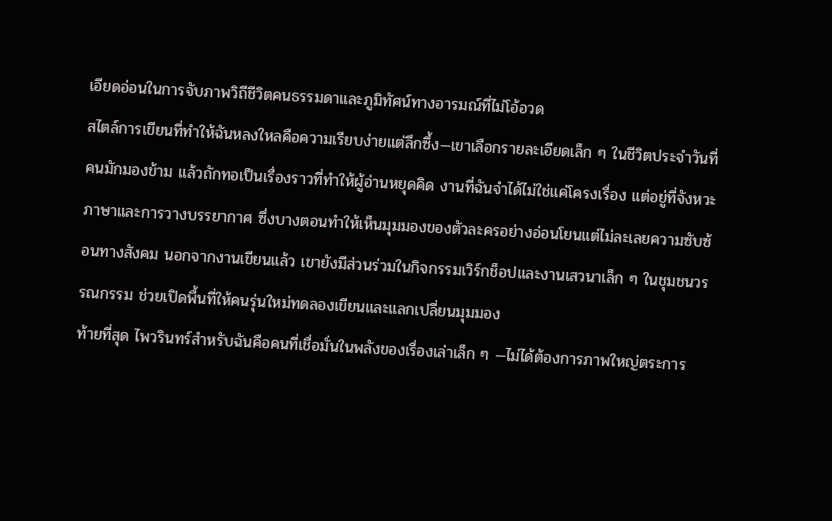เอียดอ่อนในการจับภาพวิถีชีวิตคนธรรมดาและภูมิทัศน์ทางอารมณ์ที่ไม่โอ้อวด
สไตล์การเขียนที่ทำให้ฉันหลงใหลคือความเรียบง่ายแต่ลึกซึ้ง—เขาเลือกรายละเอียดเล็ก ๆ ในชีวิตประจำวันที่คนมักมองข้าม แล้วถักทอเป็นเรื่องราวที่ทำให้ผู้อ่านหยุดคิด งานที่ฉันจำได้ไม่ใช่แค่โครงเรื่อง แต่อยู่ที่จังหวะภาษาและการวางบรรยากาศ ซึ่งบางตอนทำให้เห็นมุมมองของตัวละครอย่างอ่อนโยนแต่ไม่ละเลยความซับซ้อนทางสังคม นอกจากงานเขียนแล้ว เขายังมีส่วนร่วมในกิจกรรมเวิร์กช็อปและงานเสวนาเล็ก ๆ ในชุมชนวรรณกรรม ช่วยเปิดพื้นที่ให้คนรุ่นใหม่ทดลองเขียนและแลกเปลี่ยนมุมมอง
ท้ายที่สุด ไพวรินทร์สำหรับฉันคือคนที่เชื่อมั่นในพลังของเรื่องเล่าเล็ก ๆ —ไม่ได้ต้องการภาพใหญ่ตระการ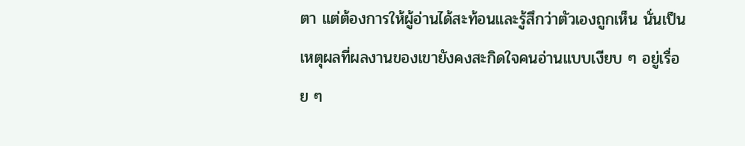ตา แต่ต้องการให้ผู้อ่านได้สะท้อนและรู้สึกว่าตัวเองถูกเห็น นั่นเป็นเหตุผลที่ผลงานของเขายังคงสะกิดใจคนอ่านแบบเงียบ ๆ อยู่เรื่อย ๆ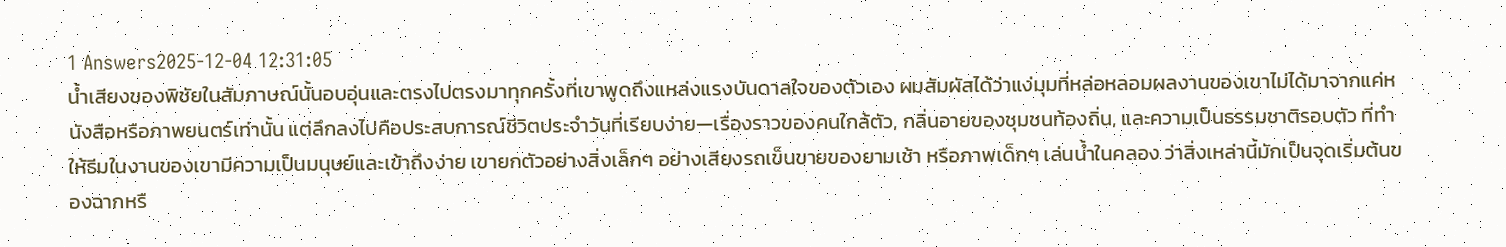1 Answers2025-12-04 12:31:05
น้ำเสียงของพิชัยในสัมภาษณ์นั้นอบอุ่นและตรงไปตรงมาทุกครั้งที่เขาพูดถึงแหล่งแรงบันดาลใจของตัวเอง ผมสัมผัสได้ว่าแง่มุมที่หล่อหลอมผลงานของเขาไม่ได้มาจากแค่หนังสือหรือภาพยนตร์เท่านั้น แต่ลึกลงไปคือประสบการณ์ชีวิตประจำวันที่เรียบง่าย—เรื่องราวของคนใกล้ตัว, กลิ่นอายของชุมชนท้องถิ่น, และความเป็นธรรมชาติรอบตัว ที่ทำให้ธีมในงานของเขามีความเป็นมนุษย์และเข้าถึงง่าย เขายกตัวอย่างสิ่งเล็กๆ อย่างเสียงรถเข็นขายของยามเช้า หรือภาพเด็กๆ เล่นน้ำในคลอง ว่าสิ่งเหล่านี้มักเป็นจุดเริ่มต้นของฉากหรื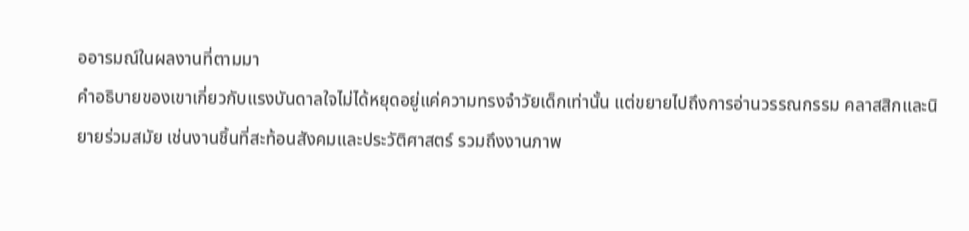ออารมณ์ในผลงานที่ตามมา
คำอธิบายของเขาเกี่ยวกับแรงบันดาลใจไม่ได้หยุดอยู่แค่ความทรงจำวัยเด็กเท่านั้น แต่ขยายไปถึงการอ่านวรรณกรรม คลาสสิกและนิยายร่วมสมัย เช่นงานชิ้นที่สะท้อนสังคมและประวัติศาสตร์ รวมถึงงานภาพ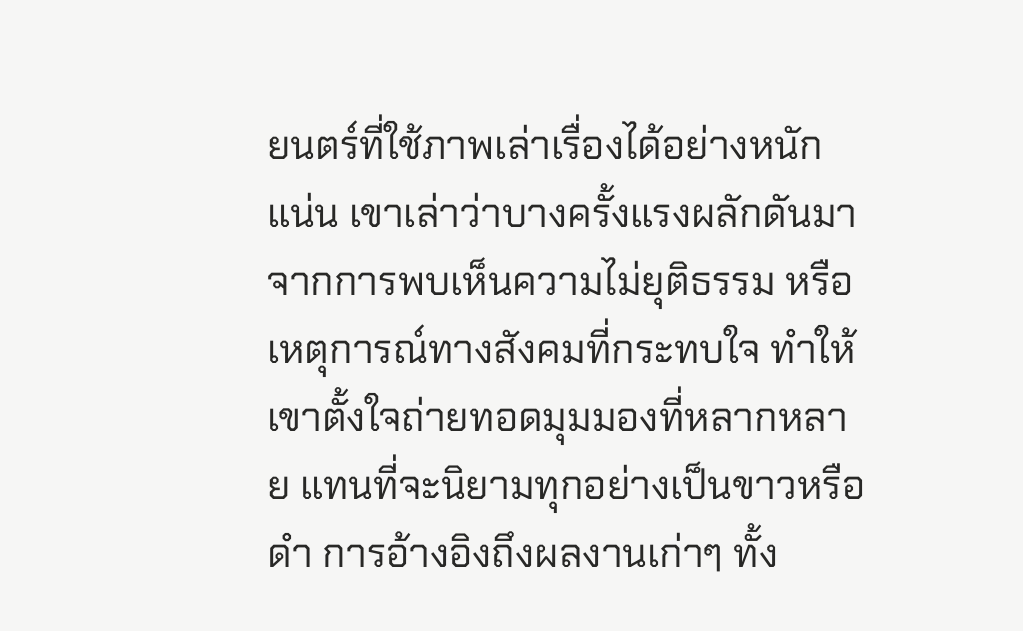ยนตร์ที่ใช้ภาพเล่าเรื่องได้อย่างหนักแน่น เขาเล่าว่าบางครั้งแรงผลักดันมาจากการพบเห็นความไม่ยุติธรรม หรือเหตุการณ์ทางสังคมที่กระทบใจ ทำให้เขาตั้งใจถ่ายทอดมุมมองที่หลากหลาย แทนที่จะนิยามทุกอย่างเป็นขาวหรือดำ การอ้างอิงถึงผลงานเก่าๆ ทั้ง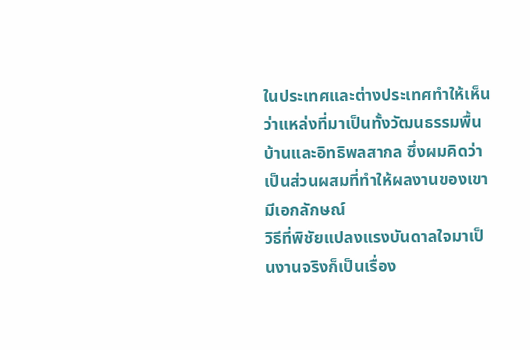ในประเทศและต่างประเทศทำให้เห็นว่าแหล่งที่มาเป็นทั้งวัฒนธรรมพื้นบ้านและอิทธิพลสากล ซึ่งผมคิดว่าเป็นส่วนผสมที่ทำให้ผลงานของเขามีเอกลักษณ์
วิธีที่พิชัยแปลงแรงบันดาลใจมาเป็นงานจริงก็เป็นเรื่อง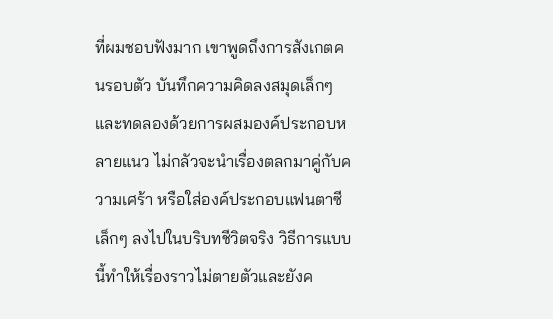ที่ผมชอบฟังมาก เขาพูดถึงการสังเกตคนรอบตัว บันทึกความคิดลงสมุดเล็กๆ และทดลองด้วยการผสมองค์ประกอบหลายแนว ไม่กลัวจะนำเรื่องตลกมาคู่กับความเศร้า หรือใส่องค์ประกอบแฟนตาซีเล็กๆ ลงไปในบริบทชีวิตจริง วิธีการแบบนี้ทำให้เรื่องราวไม่ตายตัวและยังค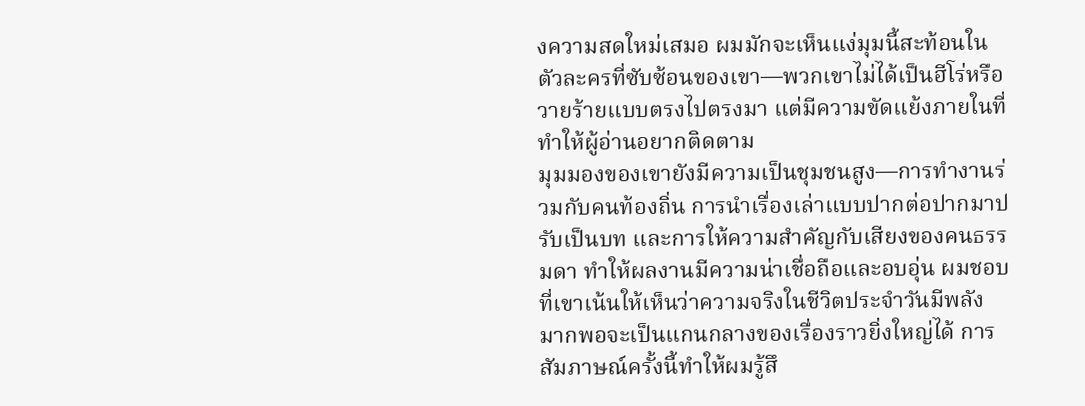งความสดใหม่เสมอ ผมมักจะเห็นแง่มุมนี้สะท้อนในตัวละครที่ซับซ้อนของเขา—พวกเขาไม่ได้เป็นฮีโร่หรือวายร้ายแบบตรงไปตรงมา แต่มีความขัดแย้งภายในที่ทำให้ผู้อ่านอยากติดตาม
มุมมองของเขายังมีความเป็นชุมชนสูง—การทำงานร่วมกับคนท้องถิ่น การนำเรื่องเล่าแบบปากต่อปากมาปรับเป็นบท และการให้ความสำคัญกับเสียงของคนธรรมดา ทำให้ผลงานมีความน่าเชื่อถือและอบอุ่น ผมชอบที่เขาเน้นให้เห็นว่าความจริงในชีวิตประจำวันมีพลังมากพอจะเป็นแกนกลางของเรื่องราวยิ่งใหญ่ได้ การสัมภาษณ์ครั้งนี้ทำให้ผมรู้สึ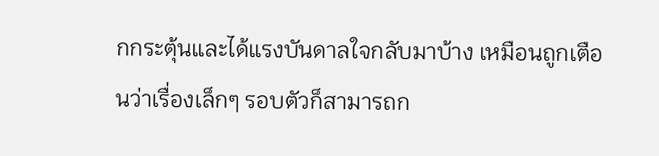กกระตุ้นและได้แรงบันดาลใจกลับมาบ้าง เหมือนถูกเตือนว่าเรื่องเล็กๆ รอบตัวก็สามารถก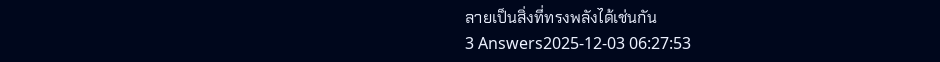ลายเป็นสิ่งที่ทรงพลังได้เช่นกัน
3 Answers2025-12-03 06:27:53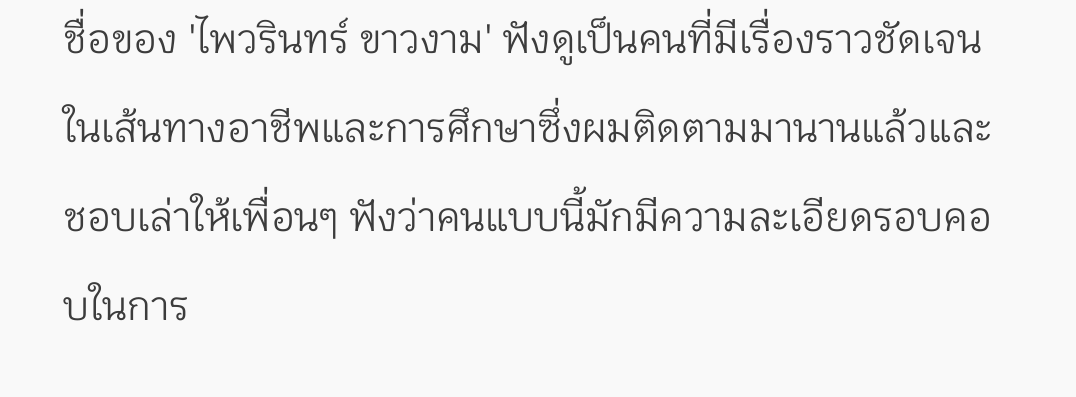ชื่อของ 'ไพวรินทร์ ขาวงาม' ฟังดูเป็นคนที่มีเรื่องราวชัดเจนในเส้นทางอาชีพและการศึกษาซึ่งผมติดตามมานานแล้วและชอบเล่าให้เพื่อนๆ ฟังว่าคนแบบนี้มักมีความละเอียดรอบคอบในการ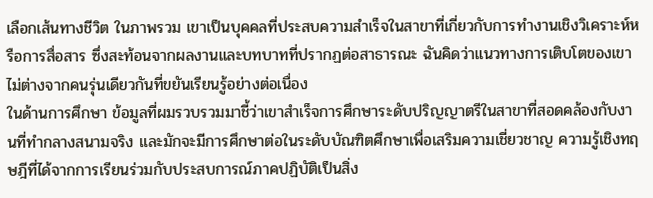เลือกเส้นทางชีวิต ในภาพรวม เขาเป็นบุคคลที่ประสบความสำเร็จในสาขาที่เกี่ยวกับการทำงานเชิงวิเคราะห์หรือการสื่อสาร ซึ่งสะท้อนจากผลงานและบทบาทที่ปรากฏต่อสาธารณะ ฉันคิดว่าแนวทางการเติบโตของเขาไม่ต่างจากคนรุ่นเดียวกันที่ขยันเรียนรู้อย่างต่อเนื่อง
ในด้านการศึกษา ข้อมูลที่ผมรวบรวมมาชี้ว่าเขาสำเร็จการศึกษาระดับปริญญาตรีในสาขาที่สอดคล้องกับงานที่ทำกลางสนามจริง และมักจะมีการศึกษาต่อในระดับบัณฑิตศึกษาเพื่อเสริมความเชี่ยวชาญ ความรู้เชิงทฤษฎีที่ได้จากการเรียนร่วมกับประสบการณ์ภาคปฏิบัติเป็นสิ่ง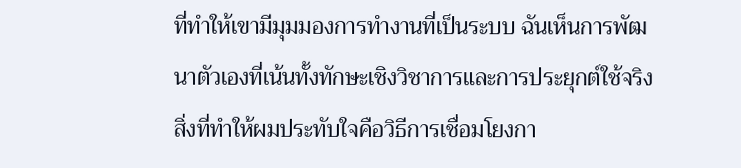ที่ทำให้เขามีมุมมองการทำงานที่เป็นระบบ ฉันเห็นการพัฒนาตัวเองที่เน้นทั้งทักษะเชิงวิชาการและการประยุกต์ใช้จริง
สิ่งที่ทำให้ผมประทับใจคือวิธีการเชื่อมโยงกา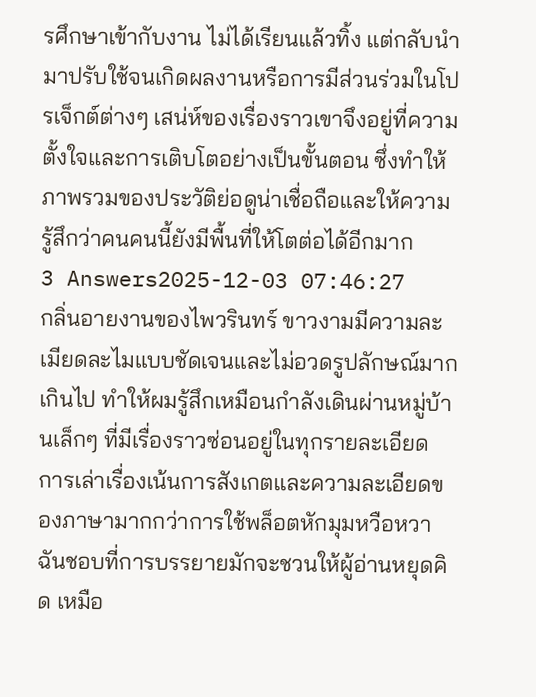รศึกษาเข้ากับงาน ไม่ได้เรียนแล้วทิ้ง แต่กลับนำมาปรับใช้จนเกิดผลงานหรือการมีส่วนร่วมในโปรเจ็กต์ต่างๆ เสน่ห์ของเรื่องราวเขาจึงอยู่ที่ความตั้งใจและการเติบโตอย่างเป็นขั้นตอน ซึ่งทำให้ภาพรวมของประวัติย่อดูน่าเชื่อถือและให้ความรู้สึกว่าคนคนนี้ยังมีพื้นที่ให้โตต่อได้อีกมาก
3 Answers2025-12-03 07:46:27
กลิ่นอายงานของไพวรินทร์ ขาวงามมีความละเมียดละไมแบบชัดเจนและไม่อวดรูปลักษณ์มากเกินไป ทำให้ผมรู้สึกเหมือนกำลังเดินผ่านหมู่บ้านเล็กๆ ที่มีเรื่องราวซ่อนอยู่ในทุกรายละเอียด การเล่าเรื่องเน้นการสังเกตและความละเอียดของภาษามากกว่าการใช้พล็อตหักมุมหวือหวา ฉันชอบที่การบรรยายมักจะชวนให้ผู้อ่านหยุดคิด เหมือ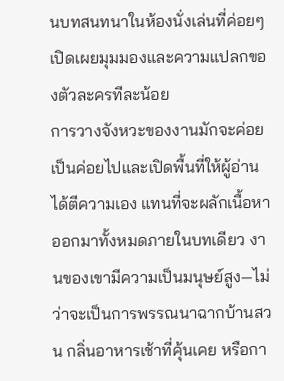นบทสนทนาในห้องนั่งเล่นที่ค่อยๆ เปิดเผยมุมมองและความแปลกของตัวละครทีละน้อย
การวางจังหวะของงานมักจะค่อยเป็นค่อยไปและเปิดพื้นที่ให้ผู้อ่านได้ตีความเอง แทนที่จะผลักเนื้อหาออกมาทั้งหมดภายในบทเดียว งานของเขามีความเป็นมนุษย์สูง—ไม่ว่าจะเป็นการพรรณนาฉากบ้านสวน กลิ่นอาหารเช้าที่คุ้นเคย หรือกา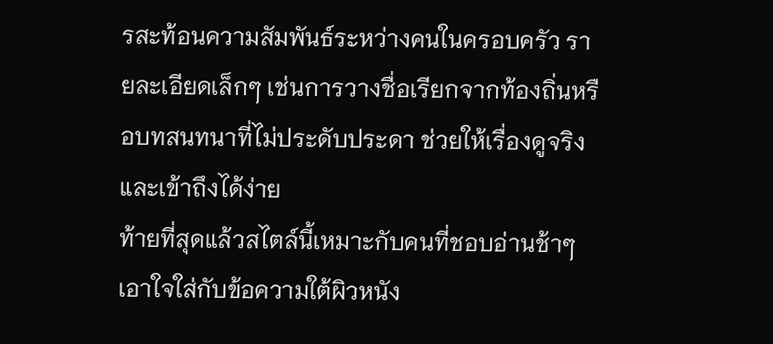รสะท้อนความสัมพันธ์ระหว่างคนในครอบครัว รายละเอียดเล็กๆ เช่นการวางชื่อเรียกจากท้องถิ่นหรือบทสนทนาที่ไม่ประดับประดา ช่วยให้เรื่องดูจริงและเข้าถึงได้ง่าย
ท้ายที่สุดแล้วสไตล์นี้เหมาะกับคนที่ชอบอ่านช้าๆ เอาใจใส่กับข้อความใต้ผิวหนัง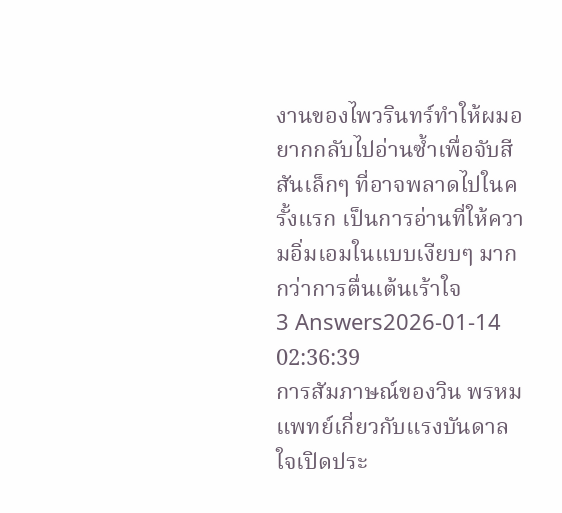งานของไพวรินทร์ทำให้ผมอยากกลับไปอ่านซ้ำเพื่อจับสีสันเล็กๆ ที่อาจพลาดไปในครั้งแรก เป็นการอ่านที่ให้ความอิ่มเอมในแบบเงียบๆ มากกว่าการตื่นเต้นเร้าใจ
3 Answers2026-01-14 02:36:39
การสัมภาษณ์ของวิน พรหมแพทย์เกี่ยวกับแรงบันดาลใจเปิดประ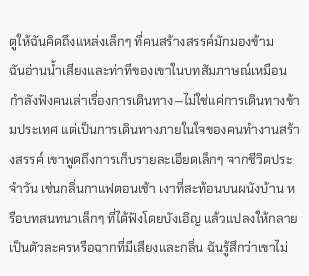ตูให้ฉันคิดถึงแหล่งเล็กๆ ที่คนสร้างสรรค์มักมองข้าม
ฉันอ่านน้ำเสียงและท่าทีของเขาในบทสัมภาษณ์เหมือนกำลังฟังคนเล่าเรื่องการเดินทาง—ไม่ใช่แค่การเดินทางข้ามประเทศ แต่เป็นการเดินทางภายในใจของคนทำงานสร้างสรรค์ เขาพูดถึงการเก็บรายละเอียดเล็กๆ จากชีวิตประจำวัน เช่นกลิ่นกาแฟตอนเช้า เงาที่สะท้อนบนผนังบ้าน หรือบทสนทนาเล็กๆ ที่ได้ฟังโดยบังเอิญ แล้วแปลงให้กลายเป็นตัวละครหรือฉากที่มีเสียงและกลิ่น ฉันรู้สึกว่าเขาไม่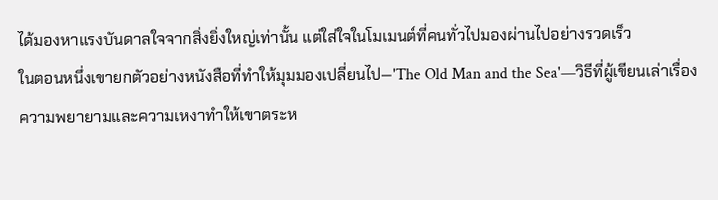ได้มองหาแรงบันดาลใจจากสิ่งยิ่งใหญ่เท่านั้น แต่ใส่ใจในโมเมนต์ที่คนทั่วไปมองผ่านไปอย่างรวดเร็ว
ในตอนหนึ่งเขายกตัวอย่างหนังสือที่ทำให้มุมมองเปลี่ยนไป—'The Old Man and the Sea'—วิธีที่ผู้เขียนเล่าเรื่องความพยายามและความเหงาทำให้เขาตระห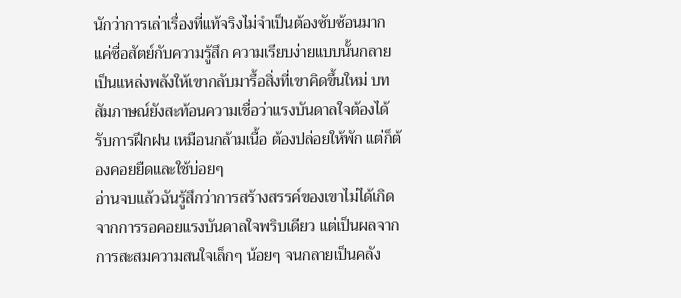นักว่าการเล่าเรื่องที่แท้จริงไม่จำเป็นต้องซับซ้อนมาก แค่ซื่อสัตย์กับความรู้สึก ความเรียบง่ายแบบนั้นกลายเป็นแหล่งพลังให้เขากลับมารื้อสิ่งที่เขาคิดขึ้นใหม่ บทสัมภาษณ์ยังสะท้อนความเชื่อว่าแรงบันดาลใจต้องได้รับการฝึกฝน เหมือนกล้ามเนื้อ ต้องปล่อยให้พัก แต่ก็ต้องคอยยืดและใช้บ่อยๆ
อ่านจบแล้วฉันรู้สึกว่าการสร้างสรรค์ของเขาไม่ได้เกิดจากการรอคอยแรงบันดาลใจพริบเดียว แต่เป็นผลจากการสะสมความสนใจเล็กๆ น้อยๆ จนกลายเป็นคลัง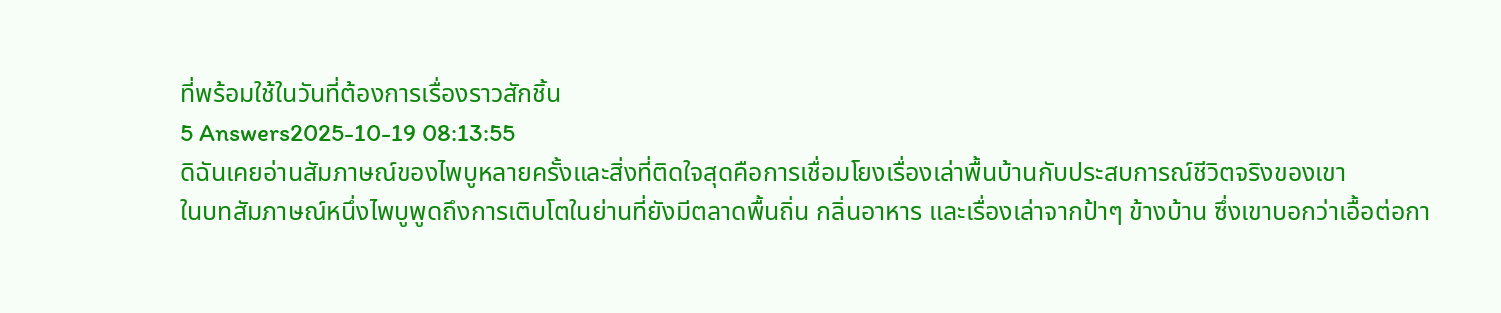ที่พร้อมใช้ในวันที่ต้องการเรื่องราวสักชิ้น
5 Answers2025-10-19 08:13:55
ดิฉันเคยอ่านสัมภาษณ์ของไพบูหลายครั้งและสิ่งที่ติดใจสุดคือการเชื่อมโยงเรื่องเล่าพื้นบ้านกับประสบการณ์ชีวิตจริงของเขา
ในบทสัมภาษณ์หนึ่งไพบูพูดถึงการเติบโตในย่านที่ยังมีตลาดพื้นถิ่น กลิ่นอาหาร และเรื่องเล่าจากป้าๆ ข้างบ้าน ซึ่งเขาบอกว่าเอื้อต่อกา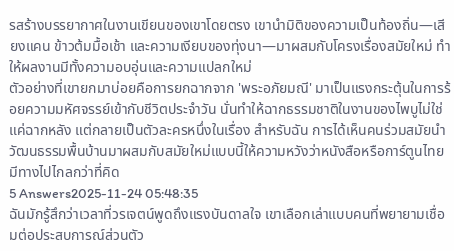รสร้างบรรยากาศในงานเขียนของเขาโดยตรง เขานำมิติของความเป็นท้องถิ่น—เสียงแคน ข้าวต้มมื้อเช้า และความเงียบของทุ่งนา—มาผสมกับโครงเรื่องสมัยใหม่ ทำให้ผลงานมีทั้งความอบอุ่นและความแปลกใหม่
ตัวอย่างที่เขายกมาบ่อยคือการยกฉากจาก 'พระอภัยมณี' มาเป็นแรงกระตุ้นในการร้อยความมหัศจรรย์เข้ากับชีวิตประจำวัน นั่นทำให้ฉากธรรมชาติในงานของไพบูไม่ใช่แค่ฉากหลัง แต่กลายเป็นตัวละครหนึ่งในเรื่อง สำหรับฉัน การได้เห็นคนร่วมสมัยนำวัฒนธรรมพื้นบ้านมาผสมกับสมัยใหม่แบบนี้ให้ความหวังว่าหนังสือหรือการ์ตูนไทยมีทางไปไกลกว่าที่คิด
5 Answers2025-11-24 05:48:35
ฉันมักรู้สึกว่าเวลาที่วรเจตน์พูดถึงแรงบันดาลใจ เขาเลือกเล่าแบบคนที่พยายามเชื่อมต่อประสบการณ์ส่วนตัว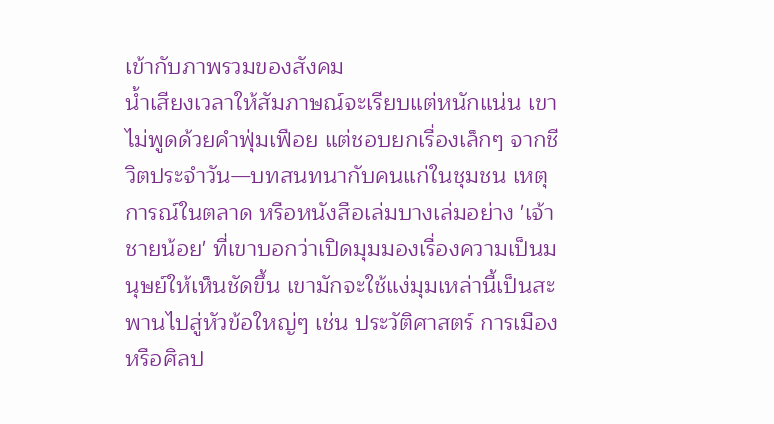เข้ากับภาพรวมของสังคม
น้ำเสียงเวลาให้สัมภาษณ์จะเรียบแต่หนักแน่น เขาไม่พูดด้วยคำฟุ่มเฟือย แต่ชอบยกเรื่องเล็กๆ จากชีวิตประจำวัน—บทสนทนากับคนแก่ในชุมชน เหตุการณ์ในตลาด หรือหนังสือเล่มบางเล่มอย่าง 'เจ้าชายน้อย' ที่เขาบอกว่าเปิดมุมมองเรื่องความเป็นมนุษย์ให้เห็นชัดขึ้น เขามักจะใช้แง่มุมเหล่านี้เป็นสะพานไปสู่หัวข้อใหญ่ๆ เช่น ประวัติศาสตร์ การเมือง หรือศิลป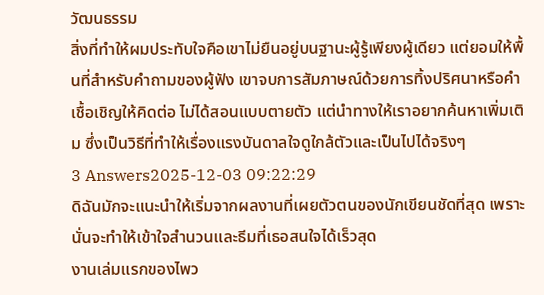วัฒนธรรม
สิ่งที่ทำให้ผมประทับใจคือเขาไม่ยืนอยู่บนฐานะผู้รู้เพียงผู้เดียว แต่ยอมให้พื้นที่สำหรับคำถามของผู้ฟัง เขาจบการสัมภาษณ์ด้วยการทิ้งปริศนาหรือคำเชื้อเชิญให้คิดต่อ ไม่ได้สอนแบบตายตัว แต่นำทางให้เราอยากค้นหาเพิ่มเติม ซึ่งเป็นวิธีที่ทำให้เรื่องแรงบันดาลใจดูใกล้ตัวและเป็นไปได้จริงๆ
3 Answers2025-12-03 09:22:29
ดิฉันมักจะแนะนำให้เริ่มจากผลงานที่เผยตัวตนของนักเขียนชัดที่สุด เพราะนั่นจะทำให้เข้าใจสำนวนและธีมที่เธอสนใจได้เร็วสุด
งานเล่มแรกของไพว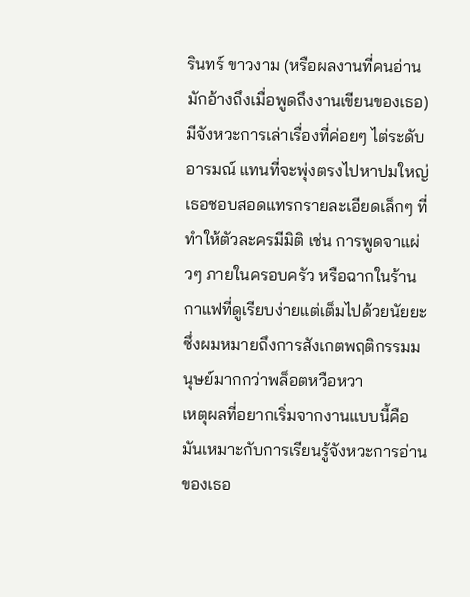รินทร์ ขาวงาม (หรือผลงานที่คนอ่านมักอ้างถึงเมื่อพูดถึงงานเขียนของเธอ) มีจังหวะการเล่าเรื่องที่ค่อยๆ ไต่ระดับอารมณ์ แทนที่จะพุ่งตรงไปหาปมใหญ่ เธอชอบสอดแทรกรายละเอียดเล็กๆ ที่ทำให้ตัวละครมีมิติ เช่น การพูดจาแผ่วๆ ภายในครอบครัว หรือฉากในร้านกาแฟที่ดูเรียบง่ายแต่เต็มไปด้วยนัยยะ ซึ่งผมหมายถึงการสังเกตพฤติกรรมมนุษย์มากกว่าพล็อตหวือหวา
เหตุผลที่อยากเริ่มจากงานแบบนี้คือมันเหมาะกับการเรียนรู้จังหวะการอ่านของเธอ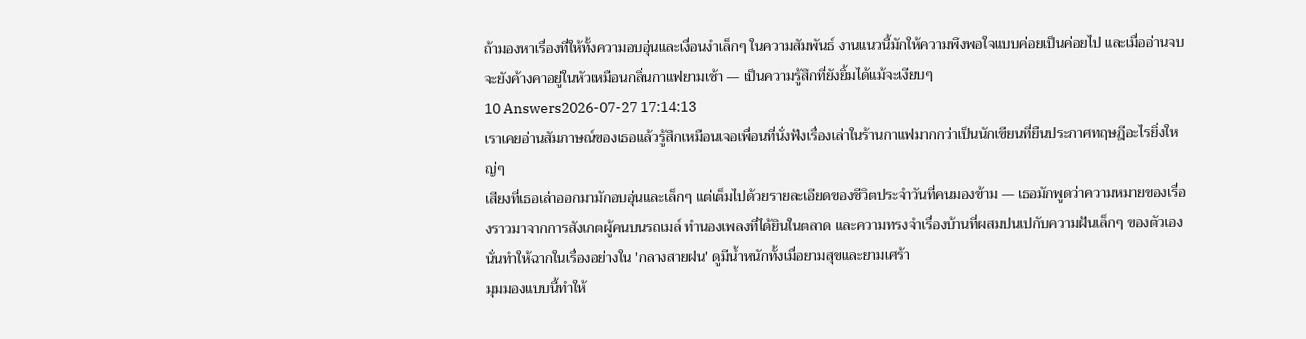ถ้ามองหาเรื่องที่ให้ทั้งความอบอุ่นและเงื่อนงำเล็กๆ ในความสัมพันธ์ งานแนวนี้มักให้ความพึงพอใจแบบค่อยเป็นค่อยไป และเมื่ออ่านจบ จะยังค้างคาอยู่ในหัวเหมือนกลิ่นกาแฟยามเช้า — เป็นความรู้สึกที่ยังยิ้มได้แม้จะเงียบๆ
10 Answers2026-07-27 17:14:13
เราเคยอ่านสัมภาษณ์ของเธอแล้วรู้สึกเหมือนเจอเพื่อนที่นั่งฟังเรื่องเล่าในร้านกาแฟมากกว่าเป็นนักเขียนที่ยืนประกาศทฤษฎีอะไรยิ่งใหญ่ๆ
เสียงที่เธอเล่าออกมามักอบอุ่นและเล็กๆ แต่เต็มไปด้วยรายละเอียดของชีวิตประจำวันที่คนมองข้าม — เธอมักพูดว่าความหมายของเรื่องราวมาจากการสังเกตผู้คนบนรถเมล์ ทำนองเพลงที่ได้ยินในตลาด และความทรงจำเรื่องบ้านที่ผสมปนเปกับความฝันเล็กๆ ของตัวเอง นั่นทำให้ฉากในเรื่องอย่างใน 'กลางสายฝน' ดูมีน้ำหนักทั้งเมื่อยามสุขและยามเศร้า
มุมมองแบบนี้ทำให้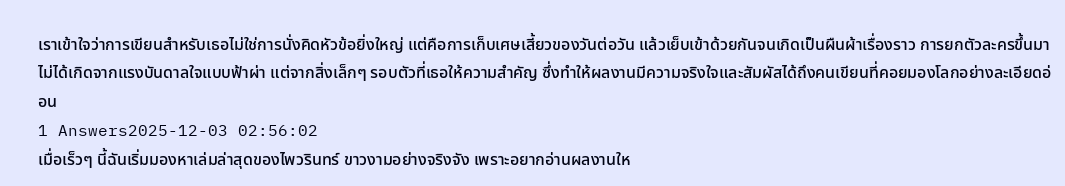เราเข้าใจว่าการเขียนสำหรับเธอไม่ใช่การนั่งคิดหัวข้อยิ่งใหญ่ แต่คือการเก็บเศษเสี้ยวของวันต่อวัน แล้วเย็บเข้าด้วยกันจนเกิดเป็นผืนผ้าเรื่องราว การยกตัวละครขึ้นมาไม่ได้เกิดจากแรงบันดาลใจแบบฟ้าผ่า แต่จากสิ่งเล็กๆ รอบตัวที่เธอให้ความสำคัญ ซึ่งทำให้ผลงานมีความจริงใจและสัมผัสได้ถึงคนเขียนที่คอยมองโลกอย่างละเอียดอ่อน
1 Answers2025-12-03 02:56:02
เมื่อเร็วๆ นี้ฉันเริ่มมองหาเล่มล่าสุดของไพวรินทร์ ขาวงามอย่างจริงจัง เพราะอยากอ่านผลงานให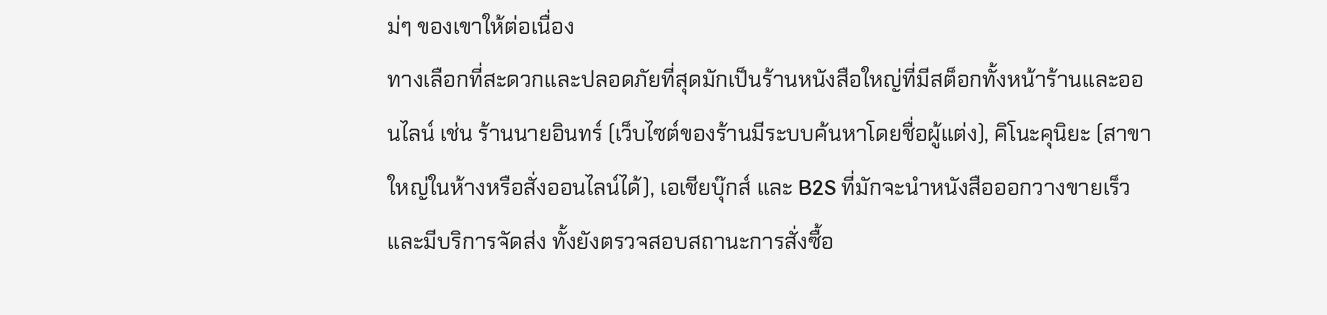ม่ๆ ของเขาให้ต่อเนื่อง
ทางเลือกที่สะดวกและปลอดภัยที่สุดมักเป็นร้านหนังสือใหญ่ที่มีสต็อกทั้งหน้าร้านและออนไลน์ เช่น ร้านนายอินทร์ (เว็บไซต์ของร้านมีระบบค้นหาโดยชื่อผู้แต่ง), คิโนะคุนิยะ (สาขาใหญ่ในห้างหรือสั่งออนไลน์ได้), เอเชียบุ๊กส์ และ B2S ที่มักจะนำหนังสือออกวางขายเร็วและมีบริการจัดส่ง ทั้งยังตรวจสอบสถานะการสั่งซื้อ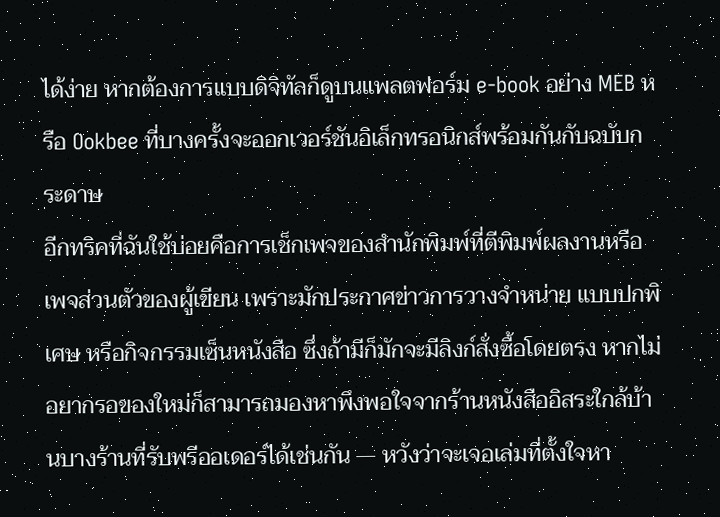ได้ง่าย หากต้องการแบบดิจิทัลก็ดูบนแพลตฟอร์ม e-book อย่าง MEB หรือ Ookbee ที่บางครั้งจะออกเวอร์ชันอิเล็กทรอนิกส์พร้อมกันกับฉบับกระดาษ
อีกทริคที่ฉันใช้บ่อยคือการเช็กเพจของสำนักพิมพ์ที่ตีพิมพ์ผลงานหรือเพจส่วนตัวของผู้เขียน เพราะมักประกาศข่าวการวางจำหน่าย แบบปกพิเศษ หรือกิจกรรมเซ็นหนังสือ ซึ่งถ้ามีก็มักจะมีลิงก์สั่งซื้อโดยตรง หากไม่อยากรอของใหม่ก็สามารถมองหาพึงพอใจจากร้านหนังสืออิสระใกล้บ้านบางร้านที่รับพรีออเดอร์ได้เช่นกัน — หวังว่าจะเจอเล่มที่ตั้งใจหา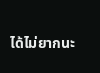ได้ไม่ยากนะ